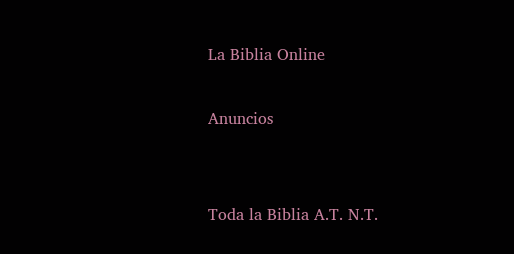La Biblia Online

Anuncios


Toda la Biblia A.T. N.T.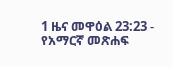1 ዜና መዋዕል 23:23 - የአማርኛ መጽሐፍ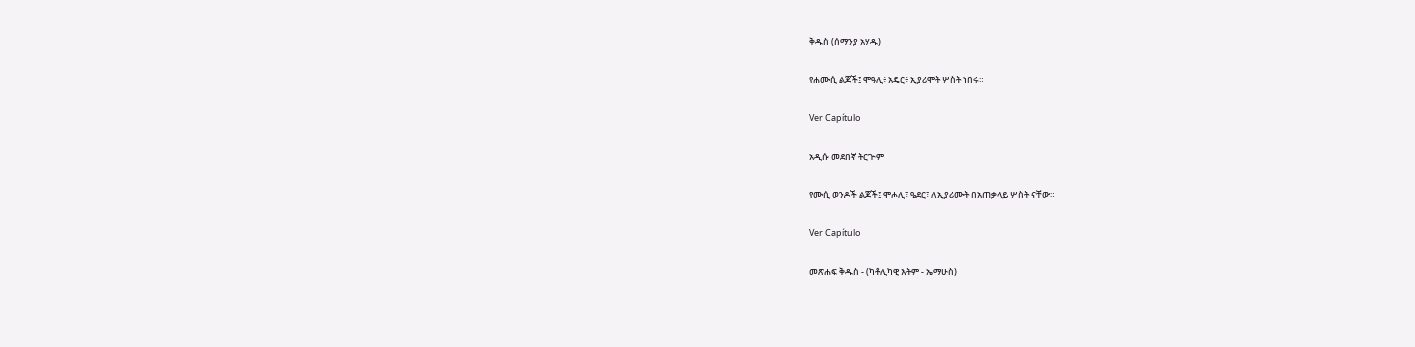ቅዱስ (ሰማንያ አሃዱ)

የሐሙሲ ልጆች፤ ሞዓሊ፥ አዴር፥ ኢያሪሞት ሦስት ነበሩ።

Ver Capítulo

አዲሱ መደበኛ ትርጒም

የሙሲ ወንዶች ልጆች፤ ሞሖሊ፣ ዔደር፣ ለኢያሪሙት በአጠቃላይ ሦስት ናቸው።

Ver Capítulo

መጽሐፍ ቅዱስ - (ካቶሊካዊ እትም - ኤማሁስ)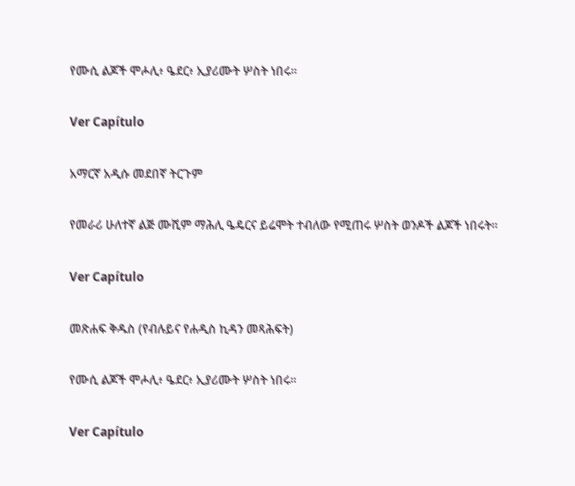የሙሲ ልጆች ሞሖሊ፥ ዔደር፥ ኢያሪሙት ሦስት ነበሩ።

Ver Capítulo

አማርኛ አዲሱ መደበኛ ትርጉም

የመራሪ ሁለተኛ ልጅ ሙሺም ማሕሊ ዔዴርና ይሬሞት ተብለው የሚጠሩ ሦስት ወንዶች ልጆች ነበሩት።

Ver Capítulo

መጽሐፍ ቅዱስ (የብሉይና የሐዲስ ኪዳን መጻሕፍት)

የሙሲ ልጆች ሞሖሊ፥ ዔደር፥ ኢያሪሙት ሦስት ነበሩ።

Ver Capítulo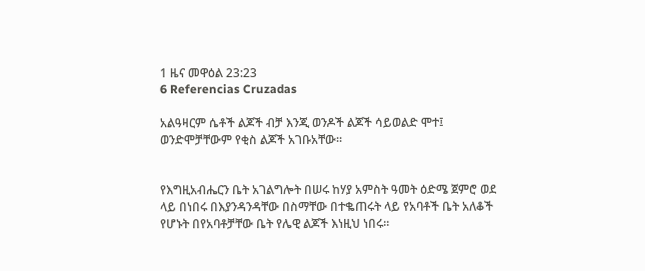1 ዜና መዋዕል 23:23
6 Referencias Cruzadas

አልዓዛርም ሴቶች ልጆች ብቻ እንጂ ወንዶች ልጆች ሳይወልድ ሞተ፤ ወንድሞቻቸውም የቂስ ልጆች አገቡአቸው።


የእግዚአብሔርን ቤት አገልግሎት በሠሩ ከሃያ አምስት ዓመት ዕድሜ ጀምሮ ወደ ላይ በነበሩ በእያንዳንዳቸው በስማቸው በተቈጠሩት ላይ የአባቶች ቤት አለቆች የሆኑት በየአባቶቻቸው ቤት የሌዊ ልጆች እነዚህ ነበሩ።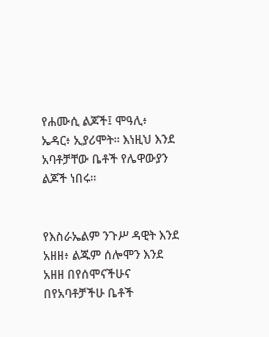የሐሙሲ ልጆች፤ ሞዓሊ፥ ኤዳር፥ ኢያሪሞት። እነዚህ እንደ አባቶቻቸው ቤቶች የሌዋውያን ልጆች ነበሩ።


የእስራኤልም ንጉሥ ዳዊት እንደ አዘዘ፥ ልጁም ሰሎሞን እንደ አዘዘ በየሰሞናችሁና በየአባቶቻችሁ ቤቶች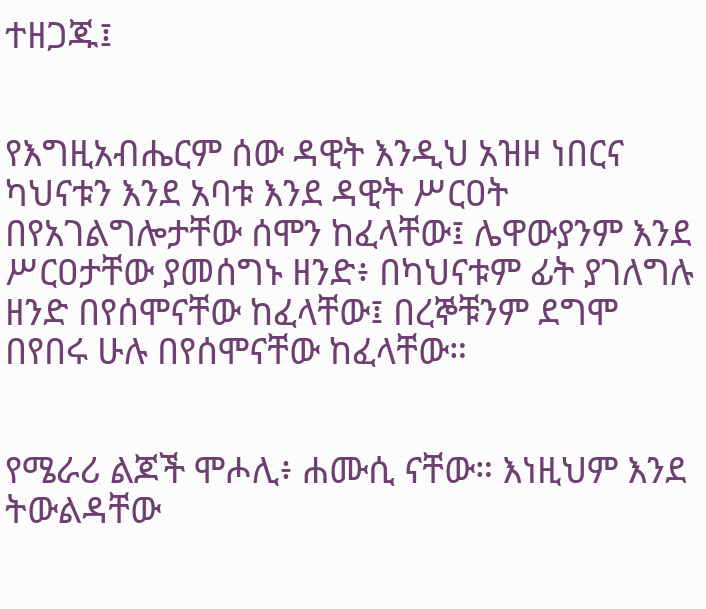ተዘጋጁ፤


የእግዚአብሔርም ሰው ዳዊት እንዲህ አዝዞ ነበርና ካህናቱን እንደ አባቱ እንደ ዳዊት ሥርዐት በየአገልግሎታቸው ሰሞን ከፈላቸው፤ ሌዋውያንም እንደ ሥርዐታቸው ያመሰግኑ ዘንድ፥ በካህናቱም ፊት ያገለግሉ ዘንድ በየሰሞናቸው ከፈላቸው፤ በረኞቹንም ደግሞ በየበሩ ሁሉ በየሰሞናቸው ከፈላቸው።


የሜራሪ ልጆች ሞሖሊ፥ ሐሙሲ ናቸው። እነዚህም እንደ ትውልዳቸው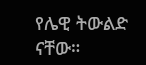የሌዊ ትውልድ ናቸው።